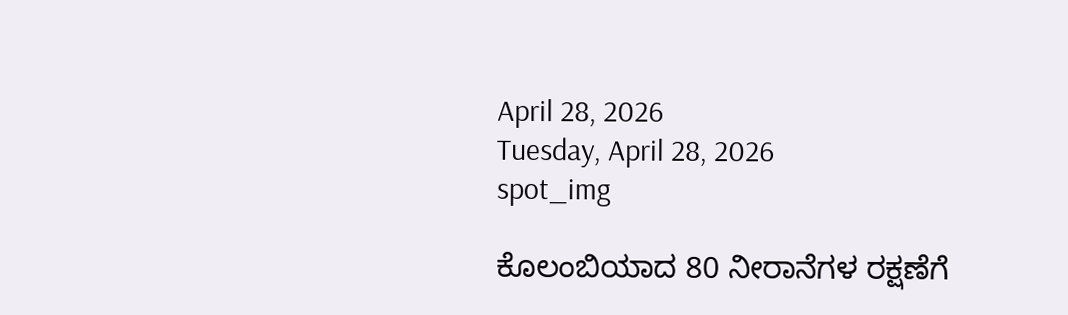April 28, 2026
Tuesday, April 28, 2026
spot_img

ಕೊಲಂಬಿಯಾದ 80 ನೀರಾನೆಗಳ ರಕ್ಷಣೆಗೆ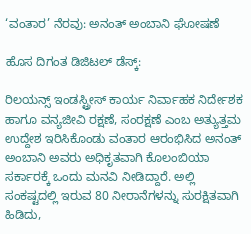‘ವಂತಾರ’ ನೆರವು: ಅನಂತ್ ಅಂಬಾನಿ ಘೋಷಣೆ

ಹೊಸ ದಿಗಂತ ಡಿಜಿಟಲ್ ಡೆಸ್ಕ್:

ರಿಲಯನ್ಸ್ ಇಂಡಸ್ಟ್ರೀಸ್ ಕಾರ್ಯ ನಿರ್ವಾಹಕ ನಿರ್ದೇಶಕ ಹಾಗೂ ವನ್ಯಜೀವಿ ರಕ್ಷಣೆ, ಸಂರಕ್ಷಣೆ ಎಂಬ ಅತ್ಯುತ್ತಮ ಉದ್ದೇಶ ಇರಿಸಿಕೊಂಡು ವಂತಾರ ಆರಂಭಿಸಿದ ಅನಂತ್ ಅಂಬಾನಿ ಅವರು ಅಧಿಕೃತವಾಗಿ ಕೊಲಂಬಿಯಾ ಸರ್ಕಾರಕ್ಕೆ ಒಂದು ಮನವಿ ನೀಡಿದ್ದಾರೆ. ಅಲ್ಲಿ ಸಂಕಷ್ಟದಲ್ಲಿ ಇರುವ 80 ನೀರಾನೆಗಳನ್ನು ಸುರಕ್ಷಿತವಾಗಿ ಹಿಡಿದು,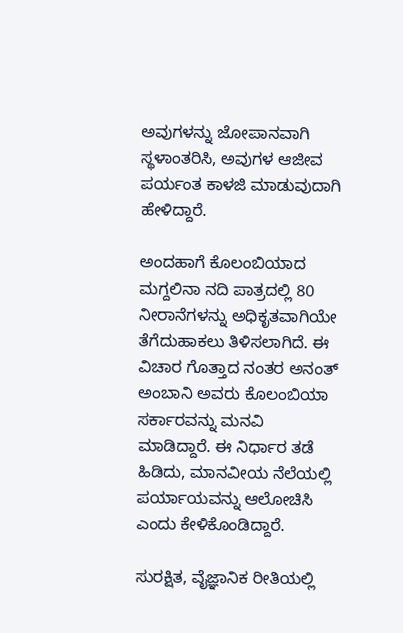ಅವುಗಳನ್ನು ಜೋಪಾನವಾಗಿ ಸ್ಥಳಾಂತರಿಸಿ, ಅವುಗಳ ಆಜೀವ ಪರ್ಯಂತ ಕಾಳಜಿ ಮಾಡುವುದಾಗಿ ಹೇಳಿದ್ದಾರೆ.

ಅಂದಹಾಗೆ ಕೊಲಂಬಿಯಾದ ಮಗ್ದಲಿನಾ ನದಿ ಪಾತ್ರದಲ್ಲಿ 80 ನೀರಾನೆಗಳನ್ನು ಅಧಿಕೃತವಾಗಿಯೇ ತೆಗೆದುಹಾಕಲು ತಿಳಿಸಲಾಗಿದೆ. ಈ ವಿಚಾರ ಗೊತ್ತಾದ ನಂತರ ಅನಂತ್ ಅಂಬಾನಿ ಅವರು ಕೊಲಂಬಿಯಾ ಸರ್ಕಾರವನ್ನು ಮನವಿ ಮಾಡಿದ್ದಾರೆ. ಈ ನಿರ್ಧಾರ ತಡೆ ಹಿಡಿದು, ಮಾನವೀಯ ನೆಲೆಯಲ್ಲಿ ಪರ್ಯಾಯವನ್ನು ಆಲೋಚಿಸಿ ಎಂದು ಕೇಳಿಕೊಂಡಿದ್ದಾರೆ.

ಸುರಕ್ಷಿತ, ವೈಜ್ಞಾನಿಕ ರೀತಿಯಲ್ಲಿ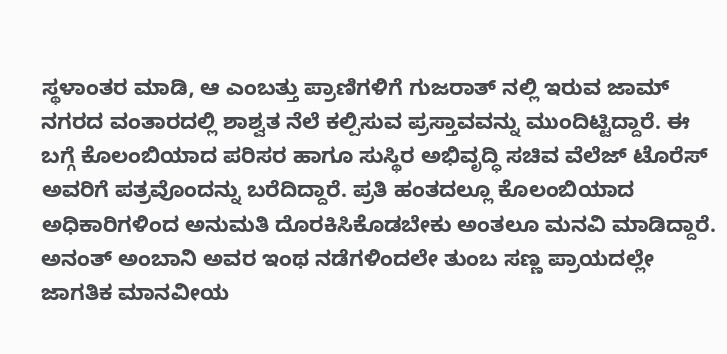ಸ್ಥಳಾಂತರ ಮಾಡಿ, ಆ ಎಂಬತ್ತು ಪ್ರಾಣಿಗಳಿಗೆ ಗುಜರಾತ್ ನಲ್ಲಿ ಇರುವ ಜಾಮ್ ನಗರದ ವಂತಾರದಲ್ಲಿ ಶಾಶ್ವತ ನೆಲೆ ಕಲ್ಪಿಸುವ ಪ್ರಸ್ತಾವವನ್ನು ಮುಂದಿಟ್ಟಿದ್ದಾರೆ. ಈ ಬಗ್ಗೆ ಕೊಲಂಬಿಯಾದ ಪರಿಸರ ಹಾಗೂ ಸುಸ್ಥಿರ ಅಭಿವೃದ್ಧಿ ಸಚಿವ ವೆಲೆಜ್ ಟೊರೆಸ್ ಅವರಿಗೆ ಪತ್ರವೊಂದನ್ನು ಬರೆದಿದ್ದಾರೆ. ಪ್ರತಿ ಹಂತದಲ್ಲೂ ಕೊಲಂಬಿಯಾದ ಅಧಿಕಾರಿಗಳಿಂದ ಅನುಮತಿ ದೊರಕಿಸಿಕೊಡಬೇಕು ಅಂತಲೂ ಮನವಿ ಮಾಡಿದ್ದಾರೆ. ಅನಂತ್ ಅಂಬಾನಿ ಅವರ ಇಂಥ ನಡೆಗಳಿಂದಲೇ ತುಂಬ ಸಣ್ಣ ಪ್ರಾಯದಲ್ಲೇ ಜಾಗತಿಕ ಮಾನವೀಯ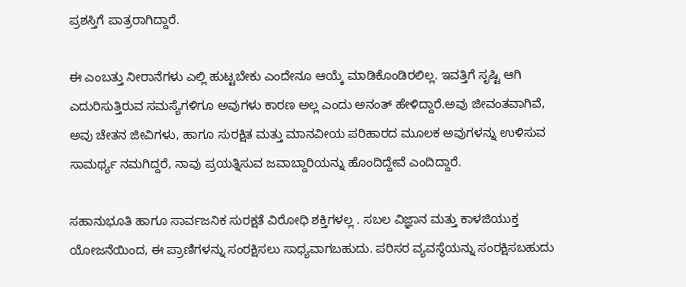ಪ್ರಶಸ್ತಿಗೆ ಪಾತ್ರರಾಗಿದ್ದಾರೆ.

ಈ ಎಂಬತ್ತು ನೀರಾನೆಗಳು ಎಲ್ಲಿ ಹುಟ್ಟಬೇಕು ಎಂದೇನೂ ಆಯ್ಕೆ ಮಾಡಿಕೊಂಡಿರಲಿಲ್ಲ. ಇವತ್ತಿಗೆ ಸೃಷ್ಟಿ ಆಗಿ ಎದುರಿಸುತ್ತಿರುವ ಸಮಸ್ಯೆಗಳಿಗೂ ಅವುಗಳು ಕಾರಣ ಅಲ್ಲ ಎಂದು ಅನಂತ್ ಹೇಳಿದ್ದಾರೆ.ಅವು ಜೀವಂತವಾಗಿವೆ, ಅವು ಚೇತನ ಜೀವಿಗಳು, ಹಾಗೂ ಸುರಕ್ಷಿತ ಮತ್ತು ಮಾನವೀಯ ಪರಿಹಾರದ ಮೂಲಕ ಅವುಗಳನ್ನು ಉಳಿಸುವ ಸಾಮರ್ಥ್ಯ ನಮಗಿದ್ದರೆ, ನಾವು ಪ್ರಯತ್ನಿಸುವ ಜವಾಬ್ದಾರಿಯನ್ನು ಹೊಂದಿದ್ದೇವೆ ಎಂದಿದ್ದಾರೆ.

ಸಹಾನುಭೂತಿ ಹಾಗೂ ಸಾರ್ವಜನಿಕ ಸುರಕ್ಷತೆ ವಿರೋಧಿ ಶಕ್ತಿಗಳಲ್ಲ . ಸಬಲ ವಿಜ್ಞಾನ ಮತ್ತು ಕಾಳಜಿಯುಕ್ತ ಯೋಜನೆಯಿಂದ, ಈ ಪ್ರಾಣಿಗಳನ್ನು ಸಂರಕ್ಷಿಸಲು ಸಾಧ್ಯವಾಗಬಹುದು. ಪರಿಸರ ವ್ಯವಸ್ಥೆಯನ್ನು ಸಂರಕ್ಷಿಸಬಹುದು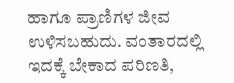ಹಾಗೂ ಪ್ರಾಣಿಗಳ ಜೀವ ಉಳಿಸಬಹುದು. ವಂತಾರದಲ್ಲಿ ಇದಕ್ಕೆ ಬೇಕಾದ ಪರಿಣತಿ,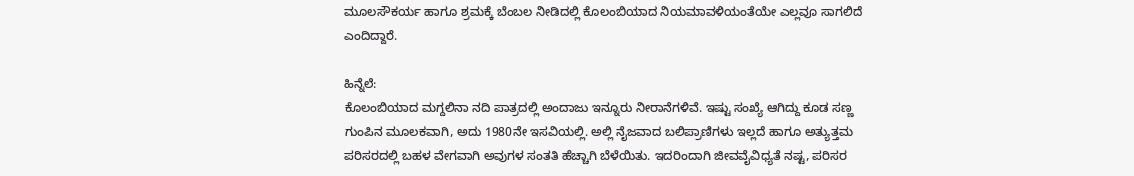ಮೂಲಸೌಕರ್ಯ ಹಾಗೂ ಶ್ರಮಕ್ಕೆ ಬೆಂಬಲ ನೀಡಿದಲ್ಲಿ ಕೊಲಂಬಿಯಾದ ನಿಯಮಾವಳಿಯಂತೆಯೇ ಎಲ್ಲವೂ ಸಾಗಲಿದೆ ಎಂದಿದ್ದಾರೆ.

ಹಿನ್ನೆಲೆ:
ಕೊಲಂಬಿಯಾದ ಮಗ್ದಲಿನಾ ನದಿ ಪಾತ್ರದಲ್ಲಿ ಅಂದಾಜು ಇನ್ನೂರು ನೀರಾನೆಗಳಿವೆ. ಇಷ್ಟು ಸಂಖ್ಯೆ ಆಗಿದ್ದು ಕೂಡ ಸಣ್ಣ ಗುಂಪಿನ ಮೂಲಕವಾಗಿ, ಅದು 1980ನೇ ಇಸವಿಯಲ್ಲಿ. ಅಲ್ಲಿ ನೈಜವಾದ ಬಲಿಪ್ರಾಣಿಗಳು ಇಲ್ಲದೆ ಹಾಗೂ ಅತ್ಯುತ್ತಮ ಪರಿಸರದಲ್ಲಿ ಬಹಳ ವೇಗವಾಗಿ ಅವುಗಳ ಸಂತತಿ ಹೆಚ್ಚಾಗಿ ಬೆಳೆಯಿತು. ಇದರಿಂದಾಗಿ ಜೀವವೈವಿಧ್ಯತೆ ನಷ್ಟ, ಪರಿಸರ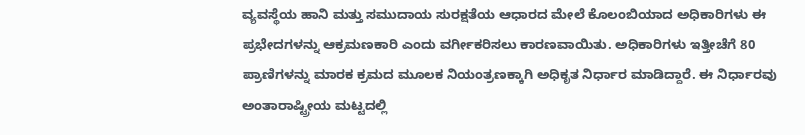ವ್ಯವಸ್ಥೆಯ ಹಾನಿ ಮತ್ತು ಸಮುದಾಯ ಸುರಕ್ಷತೆಯ ಆಧಾರದ ಮೇಲೆ ಕೊಲಂಬಿಯಾದ ಅಧಿಕಾರಿಗಳು ಈ ಪ್ರಭೇದಗಳನ್ನು ಆಕ್ರಮಣಕಾರಿ ಎಂದು ವರ್ಗೀಕರಿಸಲು ಕಾರಣವಾಯಿತು. ಅಧಿಕಾರಿಗಳು ಇತ್ತೀಚೆಗೆ 80 ಪ್ರಾಣಿಗಳನ್ನು ಮಾರಕ ಕ್ರಮದ ಮೂಲಕ ನಿಯಂತ್ರಣಕ್ಕಾಗಿ ಅಧಿಕೃತ ನಿರ್ಧಾರ ಮಾಡಿದ್ದಾರೆ. ಈ ನಿರ್ಧಾರವು ಅಂತಾರಾಷ್ಟ್ರೀಯ ಮಟ್ಟದಲ್ಲಿ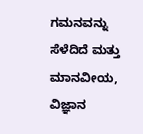ಗಮನವನ್ನು ಸೆಳೆದಿದೆ ಮತ್ತು ಮಾನವೀಯ, ವಿಜ್ಞಾನ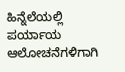ಹಿನ್ನೆಲೆಯಲ್ಲಿ ಪರ್ಯಾಯ ಆಲೋಚನೆಗಳಿಗಾಗಿ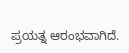ಪ್ರಯತ್ನ ಆರಂಭವಾಗಿದೆ.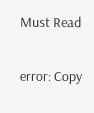Must Read

error: Copy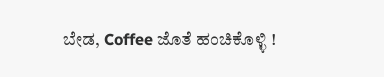ಬೇಡ, Coffee ಜೊತೆ ಹಂಚಿಕೊಳ್ಳಿ !